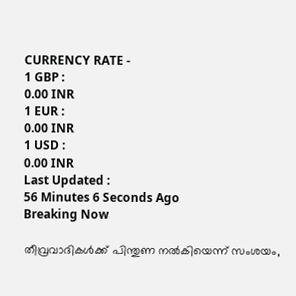CURRENCY RATE -
1 GBP :
0.00 INR
1 EUR :
0.00 INR
1 USD :
0.00 INR
Last Updated :
56 Minutes 6 Seconds Ago
Breaking Now

തീവ്രവാദികള്‍ക്ക് പിന്തുണ നല്‍കിയെന്ന് സംശയം,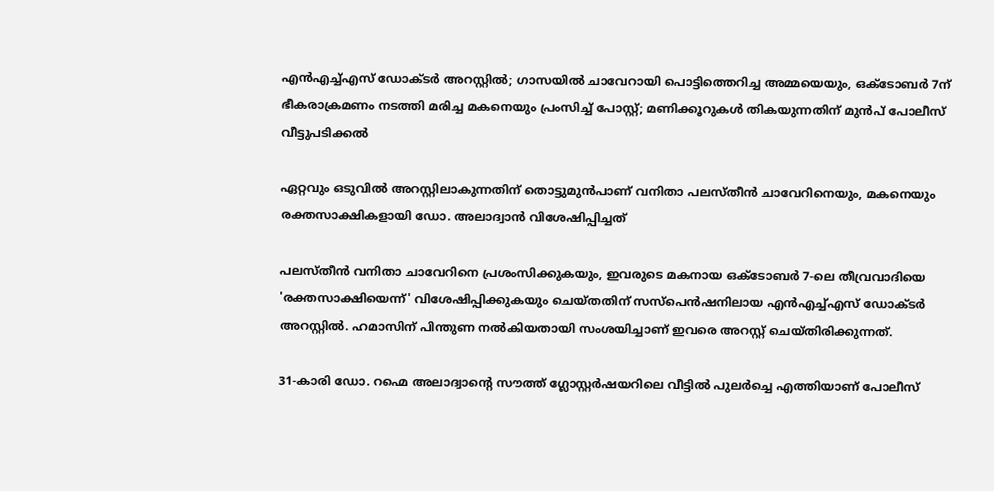എന്‍എച്ച്എസ് ഡോക്ടര്‍ അറസ്റ്റില്‍; ഗാസയില്‍ ചാവേറായി പൊട്ടിത്തെറിച്ച അമ്മയെയും, ഒക്ടോബര്‍ 7ന് ഭീകരാക്രമണം നടത്തി മരിച്ച മകനെയും പ്രംസിച്ച് പോസ്റ്റ്; മണിക്കൂറുകള്‍ തികയുന്നതിന് മുന്‍പ് പോലീസ് വീട്ടുപടിക്കല്‍

ഏറ്റവും ഒടുവില്‍ അറസ്റ്റിലാകുന്നതിന് തൊട്ടുമുന്‍പാണ് വനിതാ പലസ്തീന്‍ ചാവേറിനെയും, മകനെയും രക്തസാക്ഷികളായി ഡോ. അലാദ്വാന്‍ വിശേഷിപ്പിച്ചത്

പലസ്തീന്‍ വനിതാ ചാവേറിനെ പ്രശംസിക്കുകയും, ഇവരുടെ മകനായ ഒക്ടോബര്‍ 7-ലെ തീവ്രവാദിയെ 'രക്തസാക്ഷിയെന്ന്' വിശേഷിപ്പിക്കുകയും ചെയ്തതിന് സസ്‌പെന്‍ഷനിലായ എന്‍എച്ച്എസ് ഡോക്ടര്‍ അറസ്റ്റില്‍. ഹമാസിന് പിന്തുണ നല്‍കിയതായി സംശയിച്ചാണ് ഇവരെ അറസ്റ്റ് ചെയ്തിരിക്കുന്നത്.

31-കാരി ഡോ. റഹ്മെ അലാദ്വാന്റെ സൗത്ത് ഗ്ലോസ്റ്റര്‍ഷയറിലെ വീട്ടില്‍ പുലര്‍ച്ചെ എത്തിയാണ് പോലീസ്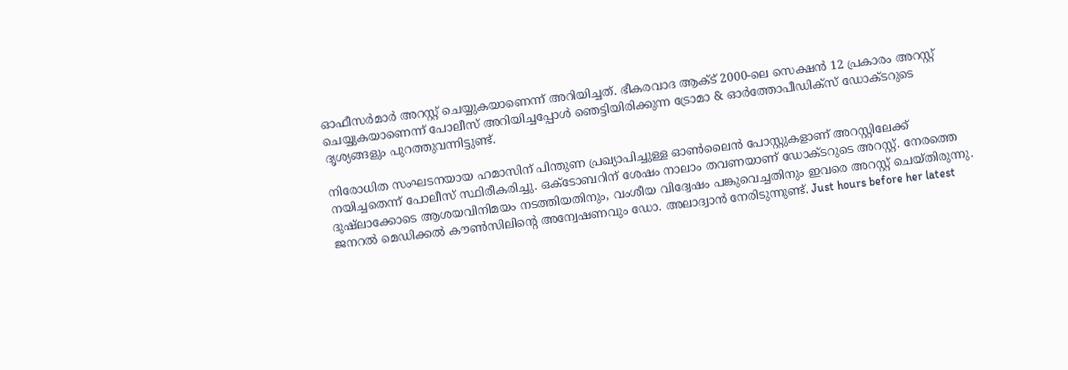ഓഫീസര്‍മാര്‍ അറസ്റ്റ് ചെയ്യുകയാണെന്ന് അറിയിച്ചത്. ഭീകരവാദ ആക്ട് 2000-ലെ സെക്ഷന്‍ 12 പ്രകാരം അറസ്റ്റ് ചെയ്യുകയാണെന്ന് പോലീസ് അറിയിച്ചപ്പോള്‍ ഞെട്ടിയിരിക്കുന്ന ട്രോമാ & ഓര്‍ത്തോപീഡിക്‌സ് ഡോക്ടറുടെ ദൃശ്യങ്ങളും പുറത്തുവന്നിട്ടുണ്ട്.

നിരോധിത സംഘടനയായ ഹമാസിന് പിന്തുണ പ്രഖ്യാപിച്ചുള്ള ഓണ്‍ലൈന്‍ പോസ്റ്റുകളാണ് അറസ്റ്റിലേക്ക് നയിച്ചതെന്ന് പോലീസ് സ്ഥിരീകരിച്ചു. ഒക്ടോബറിന് ശേഷം നാലാം തവണയാണ് ഡോക്ടറുടെ അറസ്റ്റ്. നേരത്തെ ദുഷ്‌ലാക്കോടെ ആശയവിനിമയം നടത്തിയതിനും, വംശീയ വിദ്വേഷം പങ്കുവെച്ചതിനും ഇവരെ അറസ്റ്റ് ചെയ്തിരുന്നു. ജനറല്‍ മെഡിക്കല്‍ കൗണ്‍സിലിന്റെ അന്വേഷണവും ഡോ. അലാദ്വാന്‍ നേരിടുന്നുണ്ട്. Just hours before her latest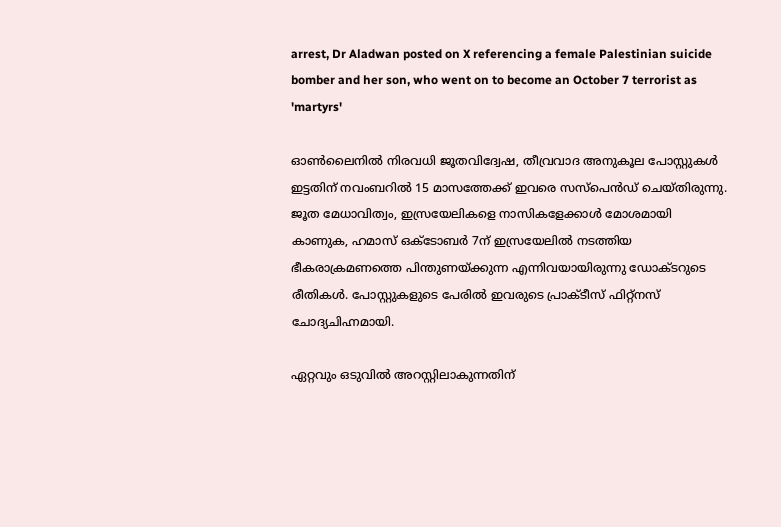arrest, Dr Aladwan posted on X referencing a female Palestinian suicide bomber and her son, who went on to become an October 7 terrorist as 'martyrs'

ഓണ്‍ലൈനില്‍ നിരവധി ജൂതവിദ്വേഷ, തീവ്രവാദ അനുകൂല പോസ്റ്റുകള്‍ ഇട്ടതിന് നവംബറില്‍ 15 മാസത്തേക്ക് ഇവരെ സസ്‌പെന്‍ഡ് ചെയ്തിരുന്നു. ജൂത മേധാവിത്വം, ഇസ്രയേലികളെ നാസികളേക്കാള്‍ മോശമായി കാണുക, ഹമാസ് ഒക്ടോബര്‍ 7ന് ഇസ്രയേലില്‍ നടത്തിയ ഭീകരാക്രമണത്തെ പിന്തുണയ്ക്കുന്ന എന്നിവയായിരുന്നു ഡോക്ടറുടെ രീതികള്‍. പോസ്റ്റുകളുടെ പേരില്‍ ഇവരുടെ പ്രാക്ടീസ് ഫിറ്റ്‌നസ് ചോദ്യചിഹ്നമായി.

ഏറ്റവും ഒടുവില്‍ അറസ്റ്റിലാകുന്നതിന്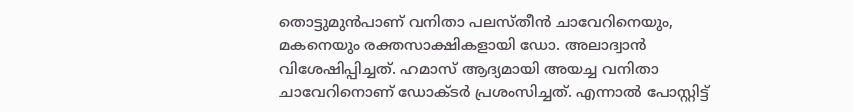തൊട്ടുമുന്‍പാണ് വനിതാ പലസ്തീന്‍ ചാവേറിനെയും, മകനെയും രക്തസാക്ഷികളായി ഡോ. അലാദ്വാന്‍ വിശേഷിപ്പിച്ചത്. ഹമാസ് ആദ്യമായി അയച്ച വനിതാ ചാവേറിനൊണ് ഡോക്ടര്‍ പ്രശംസിച്ചത്. എന്നാല്‍ പോസ്റ്റിട്ട്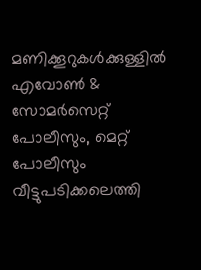മണിക്കൂറുകള്‍ക്കുള്ളില്‍ എവോണ്‍ & സോമര്‍സെറ്റ് പോലീസും, മെറ്റ് പോലീസും വീട്ടുപടിക്കലെത്തി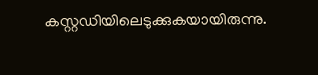കസ്റ്റഡിയിലെടുക്കുകയായിരുന്നു.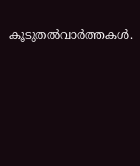കൂടുതല്‍വാര്‍ത്തകള്‍.